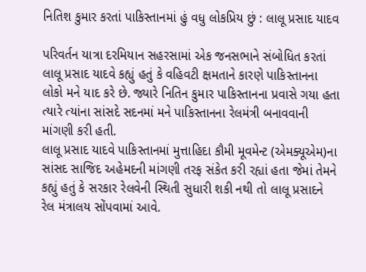નિતિશ કુમાર કરતાં પાકિસ્તાનમાં હું વધુ લોકપ્રિય છું : લાલૂ પ્રસાદ યાદવ

પરિવર્તન યાત્રા દરમિયાન સહરસામાં એક જનસભાને સંબોધિત કરતાં લાલૂ પ્રસાદ યાદવે કહ્યું હતું કે વહિવટી ક્ષમતાને કારણે પાકિસ્તાનના લોકો મને યાદ કરે છે. જ્યારે નિતિન કુમાર પાકિસ્તાનના પ્રવાસે ગયા હતા ત્યારે ત્યાંના સાંસદે સદનમાં મને પાકિસ્તાનના રેલમંત્રી બનાવવાની માંગણી કરી હતી.
લાલૂ પ્રસાદ યાદવે પાકિસ્તાનમાં મુત્તાહિદા કૌમી મૂવમેન્ટ (એમક્યૂએમ)ના સાંસદ સાજિદ અહેમદની માંગણી તરફ સંકેત કરી રહ્યાં હતા જેમાં તેમને કહ્યું હતું કે સરકાર રેલવેની સ્થિતી સુધારી શકી નથી તો લાલૂ પ્રસાદને રેલ મંત્રાલય સોંપવામાં આવે.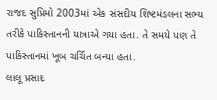રાજદ સુપ્રિમો 2003માં એક સંસદીય શિષ્ટમંડલના સભ્ય તરીકે પાકિસ્તાનની યાત્રાએ ગયા હતા. તે સમયે પણ તે પાકિસ્તાનમાં ખૂબ ચર્ચિત બન્યા હતા.
લાલૂ પ્રસાદ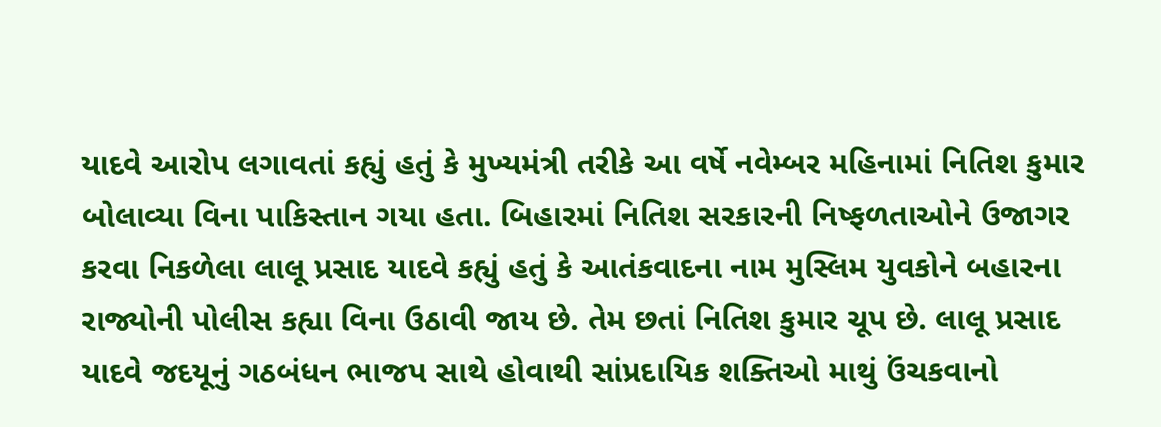યાદવે આરોપ લગાવતાં કહ્યું હતું કે મુખ્યમંત્રી તરીકે આ વર્ષે નવેમ્બર મહિનામાં નિતિશ કુમાર બોલાવ્યા વિના પાકિસ્તાન ગયા હતા. બિહારમાં નિતિશ સરકારની નિષ્ફળતાઓને ઉજાગર કરવા નિકળેલા લાલૂ પ્રસાદ યાદવે કહ્યું હતું કે આતંકવાદના નામ મુસ્લિમ યુવકોને બહારના રાજ્યોની પોલીસ કહ્યા વિના ઉઠાવી જાય છે. તેમ છતાં નિતિશ કુમાર ચૂપ છે. લાલૂ પ્રસાદ યાદવે જદયૂનું ગઠબંધન ભાજપ સાથે હોવાથી સાંપ્રદાયિક શક્તિઓ માથું ઉંચકવાનો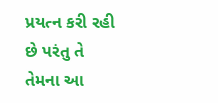પ્રયત્ન કરી રહી છે પરંતુ તે તેમના આ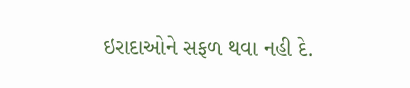ઇરાદાઓને સફળ થવા નહી દે.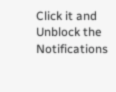Click it and Unblock the Notifications